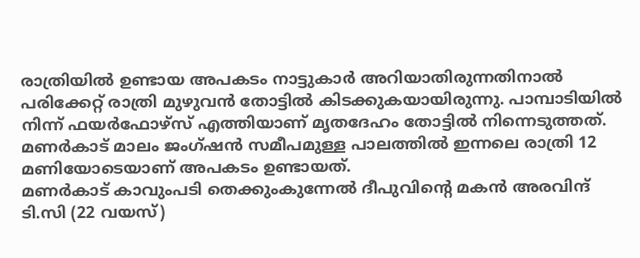രാത്രിയിൽ ഉണ്ടായ അപകടം നാട്ടുകാർ അറിയാതിരുന്നതിനാൽ പരിക്കേറ്റ് രാത്രി മുഴുവൻ തോട്ടിൽ കിടക്കുകയായിരുന്നു. പാമ്പാടിയിൽ നിന്ന് ഫയർഫോഴ്സ് എത്തിയാണ് മൃതദേഹം തോട്ടിൽ നിന്നെടുത്തത്.
മണർകാട് മാലം ജംഗ്ഷൻ സമീപമുള്ള പാലത്തിൽ ഇന്നലെ രാത്രി 12 മണിയോടെയാണ് അപകടം ഉണ്ടായത്.
മണർകാട് കാവുംപടി തെക്കുംകുന്നേൽ ദീപുവിൻ്റെ മകൻ അരവിന്ദ് ടി.സി (22 വയസ്)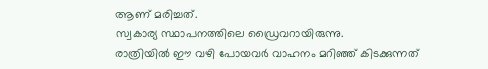ആണ് മരിച്ചത്.
സ്വകാര്യ സ്ഥാപനത്തിലെ ഡ്രൈവറായിരുന്നു.
രാത്രിയിൽ ഈ വഴി പോയവർ വാഹനം മറിഞ്ഞ് കിടക്കുന്നത്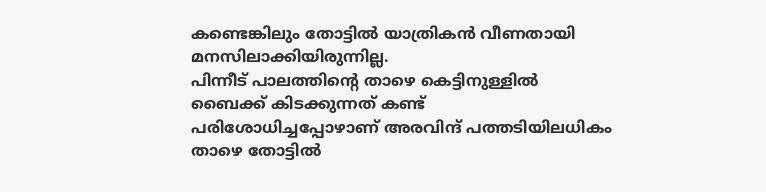കണ്ടെങ്കിലും തോട്ടിൽ യാത്രികൻ വീണതായി മനസിലാക്കിയിരുന്നില്ല.
പിന്നീട് പാലത്തിൻ്റെ താഴെ കെട്ടിനുള്ളിൽ ബൈക്ക് കിടക്കുന്നത് കണ്ട് പരിശോധിച്ചപ്പോഴാണ് അരവിന്ദ് പത്തടിയിലധികം താഴെ തോട്ടിൽ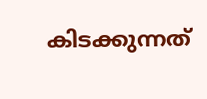കിടക്കുന്നത്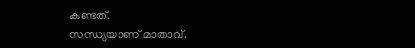കണ്ടത്.
സന്ധ്യയാണ് മാതാവ്.